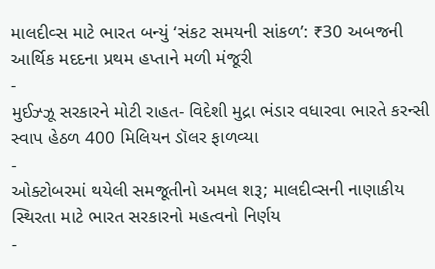માલદીવ્સ માટે ભારત બન્યું ‘સંકટ સમયની સાંકળ’: ₹30 અબજની આર્થિક મદદના પ્રથમ હપ્તાને મળી મંજૂરી
-
મુઈઝ્ઝૂ સરકારને મોટી રાહત- વિદેશી મુદ્રા ભંડાર વધારવા ભારતે કરન્સી સ્વાપ હેઠળ 400 મિલિયન ડૉલર ફાળવ્યા
-
ઓક્ટોબરમાં થયેલી સમજૂતીનો અમલ શરૂ; માલદીવ્સની નાણાકીય સ્થિરતા માટે ભારત સરકારનો મહત્વનો નિર્ણય
-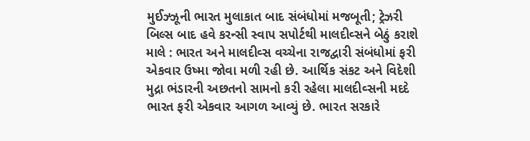મુઈઝ્ઝૂની ભારત મુલાકાત બાદ સંબંધોમાં મજબૂતી; ટ્રેઝરી બિલ્સ બાદ હવે કરન્સી સ્વાપ સપોર્ટથી માલદીવ્સને બેઠું કરાશે
માલે : ભારત અને માલદીવ્સ વચ્ચેના રાજદ્વારી સંબંધોમાં ફરી એકવાર ઉષ્મા જોવા મળી રહી છે. આર્થિક સંકટ અને વિદેશી મુદ્રા ભંડારની અછતનો સામનો કરી રહેલા માલદીવ્સની મદદે ભારત ફરી એકવાર આગળ આવ્યું છે. ભારત સરકારે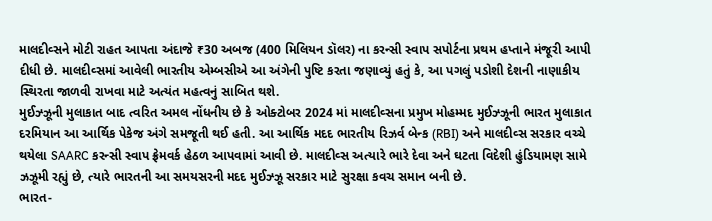માલદીવ્સને મોટી રાહત આપતા અંદાજે ₹30 અબજ (400 મિલિયન ડૉલર) ના કરન્સી સ્વાપ સપોર્ટના પ્રથમ હપ્તાને મંજૂરી આપી દીધી છે. માલદીવ્સમાં આવેલી ભારતીય એમ્બસીએ આ અંગેની પુષ્ટિ કરતા જણાવ્યું હતું કે, આ પગલું પડોશી દેશની નાણાકીય સ્થિરતા જાળવી રાખવા માટે અત્યંત મહત્વનું સાબિત થશે.
મુઈઝ્ઝૂની મુલાકાત બાદ ત્વરિત અમલ નોંધનીય છે કે ઓક્ટોબર 2024 માં માલદીવ્સના પ્રમુખ મોહમ્મદ મુઈઝ્ઝૂની ભારત મુલાકાત દરમિયાન આ આર્થિક પેકેજ અંગે સમજૂતી થઈ હતી. આ આર્થિક મદદ ભારતીય રિઝર્વ બેન્ક (RBI) અને માલદીવ્સ સરકાર વચ્ચે થયેલા SAARC કરન્સી સ્વાપ ફ્રેમવર્ક હેઠળ આપવામાં આવી છે. માલદીવ્સ અત્યારે ભારે દેવા અને ઘટતા વિદેશી હુંડિયામણ સામે ઝઝૂમી રહ્યું છે, ત્યારે ભારતની આ સમયસરની મદદ મુઈઝ્ઝૂ સરકાર માટે સુરક્ષા કવચ સમાન બની છે.
ભારત-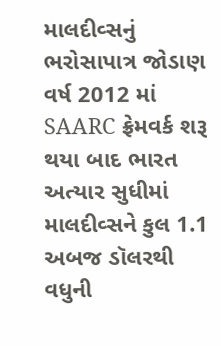માલદીવ્સનું ભરોસાપાત્ર જોડાણ વર્ષ 2012 માં SAARC ફ્રેમવર્ક શરૂ થયા બાદ ભારત અત્યાર સુધીમાં માલદીવ્સને કુલ 1.1 અબજ ડૉલરથી વધુની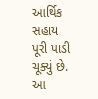આર્થિક સહાય પૂરી પાડી ચૂક્યું છે. આ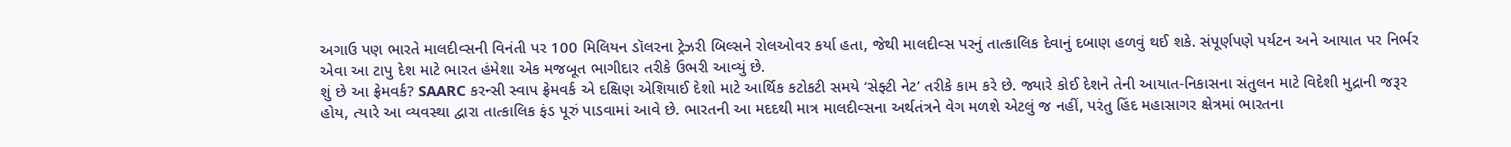અગાઉ પણ ભારતે માલદીવ્સની વિનંતી પર 100 મિલિયન ડૉલરના ટ્રેઝરી બિલ્સને રોલઓવર કર્યા હતા, જેથી માલદીવ્સ પરનું તાત્કાલિક દેવાનું દબાણ હળવું થઈ શકે. સંપૂર્ણપણે પર્યટન અને આયાત પર નિર્ભર એવા આ ટાપુ દેશ માટે ભારત હંમેશા એક મજબૂત ભાગીદાર તરીકે ઉભરી આવ્યું છે.
શું છે આ ફ્રેમવર્ક? SAARC કરન્સી સ્વાપ ફ્રેમવર્ક એ દક્ષિણ એશિયાઈ દેશો માટે આર્થિક કટોકટી સમયે ‘સેફ્ટી નેટ’ તરીકે કામ કરે છે. જ્યારે કોઈ દેશને તેની આયાત-નિકાસના સંતુલન માટે વિદેશી મુદ્રાની જરૂર હોય, ત્યારે આ વ્યવસ્થા દ્વારા તાત્કાલિક ફંડ પૂરું પાડવામાં આવે છે. ભારતની આ મદદથી માત્ર માલદીવ્સના અર્થતંત્રને વેગ મળશે એટલું જ નહીં, પરંતુ હિંદ મહાસાગર ક્ષેત્રમાં ભારતના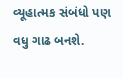વ્યૂહાત્મક સંબંધો પણ વધુ ગાઢ બનશે.